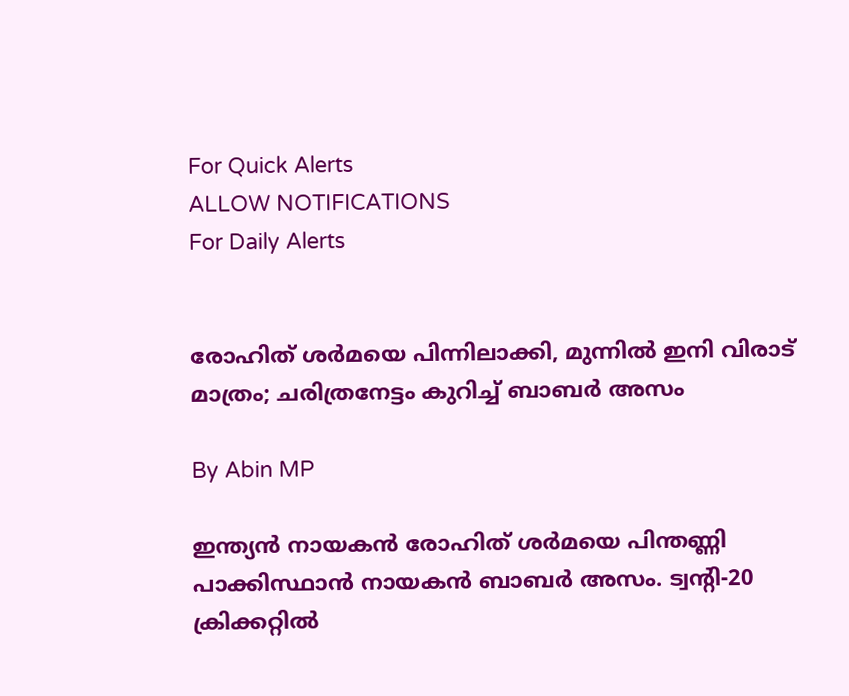For Quick Alerts
ALLOW NOTIFICATIONS
For Daily Alerts


രോഹിത് ശര്‍മയെ പിന്നിലാക്കി, മുന്നില്‍ ഇനി വിരാട് മാത്രം; ചരിത്രനേട്ടം കുറിച്ച് ബാബര്‍ അസം

By Abin MP

ഇന്ത്യന്‍ നായകന്‍ രോഹിത് ശര്‍മയെ പിന്തണ്ണി പാക്കിസ്ഥാന്‍ നായകന്‍ ബാബര്‍ അസം. ട്വന്റി-20 ക്രിക്കറ്റില്‍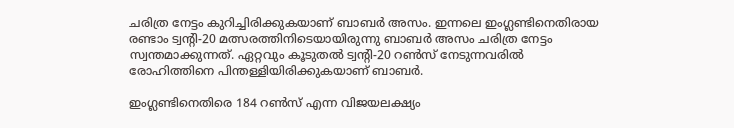ചരിത്ര നേട്ടം കുറിച്ചിരിക്കുകയാണ് ബാബര്‍ അസം. ഇന്നലെ ഇംഗ്ലണ്ടിനെതിരായ രണ്ടാം ട്വന്റി-20 മത്സരത്തിനിടെയായിരുന്നു ബാബര്‍ അസം ചരിത്ര നേട്ടം സ്വന്തമാക്കുന്നത്. ഏറ്റവും കൂടുതല്‍ ട്വന്റി-20 റണ്‍സ് നേടുന്നവരില്‍ രോഹിത്തിനെ പിന്തള്ളിയിരിക്കുകയാണ് ബാബര്‍.

ഇംഗ്ലണ്ടിനെതിരെ 184 റണ്‍സ് എന്ന വിജയലക്ഷ്യം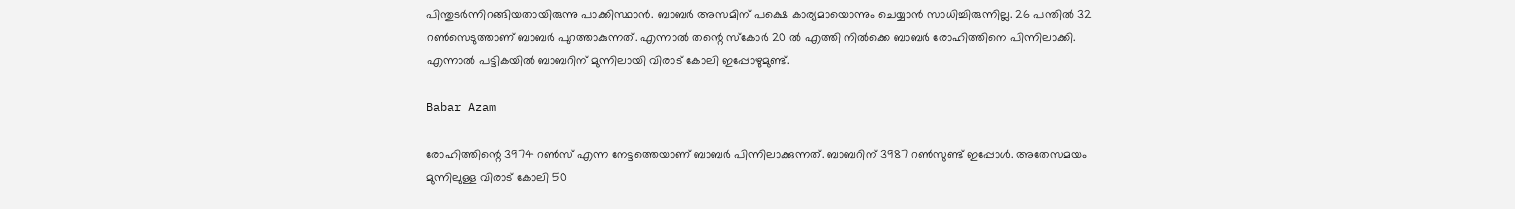പിന്തുടര്‍ന്നിറങ്ങിയതായിരുന്നു പാക്കിസ്ഥാന്‍. ബാബര്‍ അസമിന് പക്ഷെ കാര്യമായൊന്നും ചെയ്യാന്‍ സാധിച്ചിരുന്നില്ല. 26 പന്തില്‍ 32 റണ്‍സെടുത്താണ് ബാബര്‍ പുറത്താകുന്നത്. എന്നാല്‍ തന്റെ സ്‌കോര്‍ 20 ല്‍ എത്തി നില്‍ക്കെ ബാബര്‍ രോഹിത്തിനെ പിന്നിലാക്കി. എന്നാല്‍ പട്ടികയില്‍ ബാബറിന് മുന്നിലായി വിരാട് കോലി ഇപ്പോഴുമുണ്ട്.

Babar Azam

രോഹിത്തിന്റെ 3974 റണ്‍സ് എന്ന നേട്ടത്തെയാണ് ബാബര്‍ പിന്നിലാക്കുന്നത്. ബാബറിന് 3987 റണ്‍സുണ്ട് ഇപ്പോള്‍. അതേസമയം മുന്നിലുള്ള വിരാട് കോലി 50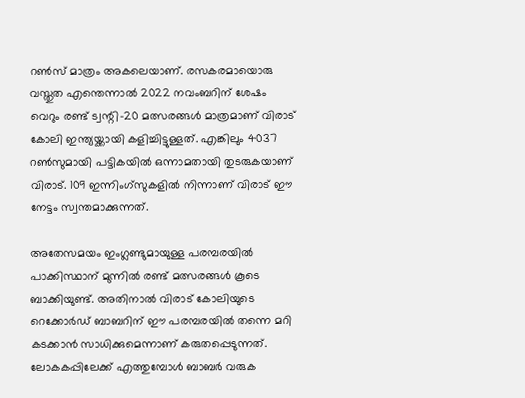റണ്‍സ് മാത്രം അകലെയാണ്. രസകരമായൊരു വസ്തുത എന്തെന്നാല്‍ 2022 നവംബറിന് ശേഷം വെറും രണ്ട് ട്വന്റി-20 മത്സരങ്ങള്‍ മാത്രമാണ് വിരാട് കോലി ഇന്ത്യയ്ക്കായി കളിച്ചിട്ടുള്ളത്. എങ്കിലും 4037 റണ്‍സുമായി പട്ടികയില്‍ ഒന്നാമതായി തുടരുകയാണ് വിരാട്. 109 ഇന്നിംഗ്‌സുകളില്‍ നിന്നാണ് വിരാട് ഈ നേട്ടം സ്വന്തമാക്കുന്നത്.

അതേസമയം ഇംഗ്ലണ്ടുമായുള്ള പരമ്പരയില്‍ പാക്കിസ്ഥാന് മുന്നില്‍ രണ്ട് മത്സരങ്ങള്‍ കൂടെ ബാക്കിയുണ്ട്. അതിനാല്‍ വിരാട് കോലിയുടെ റെക്കോര്‍ഡ് ബാബറിന് ഈ പരമ്പരയില്‍ തന്നെ മറി കടക്കാന്‍ സാധിക്കുമെന്നാണ് കരുതപ്പെടുന്നത്. ലോകകപ്പിലേക്ക് എത്തുമ്പോള്‍ ബാബര്‍ വരുക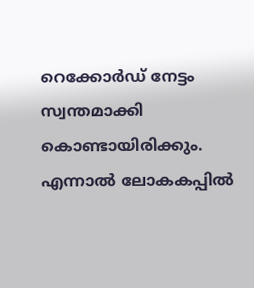റെക്കോര്‍ഡ് നേട്ടം സ്വന്തമാക്കി കൊണ്ടായിരിക്കും. എന്നാല്‍ ലോകകപ്പില്‍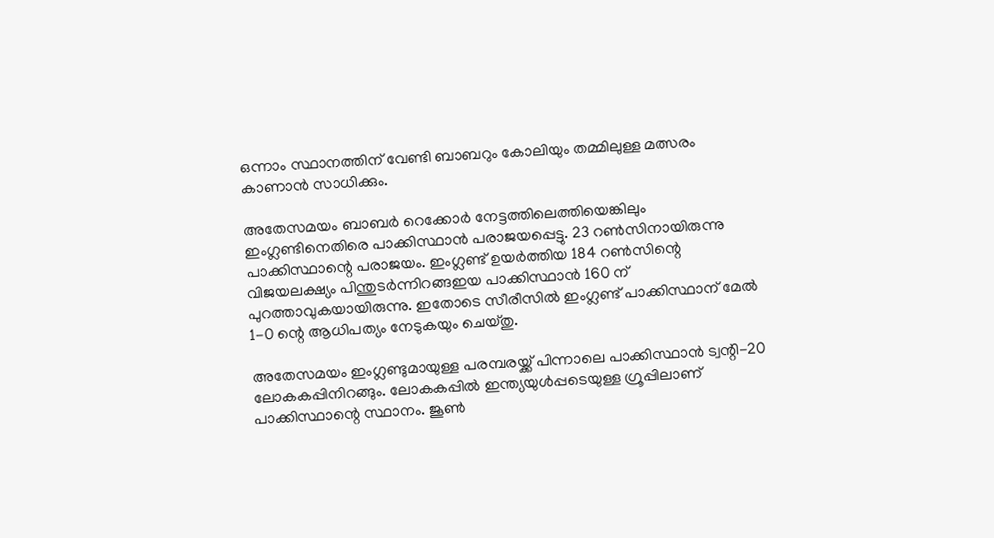ഒന്നാം സ്ഥാനത്തിന് വേണ്ടി ബാബറും കോലിയും തമ്മിലുള്ള മത്സരം കാണാന്‍ സാധിക്കും.

അതേസമയം ബാബര്‍ റെക്കോര്‍ നേട്ടത്തിലെത്തിയെങ്കിലും ഇംഗ്ലണ്ടിനെതിരെ പാക്കിസ്ഥാന്‍ പരാജയപ്പെട്ടു. 23 റണ്‍സിനായിരുന്നു പാക്കിസ്ഥാന്റെ പരാജയം. ഇംഗ്ലണ്ട് ഉയര്‍ത്തിയ 184 റണ്‍സിന്റെ വിജയലക്ഷ്യം പിന്തുടര്‍ന്നിറങ്ങഇയ പാക്കിസ്ഥാന്‍ 160 ന് പുറത്താവുകയായിരുന്നു. ഇതോടെ സീരീസില്‍ ഇംഗ്ലണ്ട് പാക്കിസ്ഥാന് മേല്‍ 1-0 ന്റെ ആധിപത്യം നേടുകയും ചെയ്തു.

അതേസമയം ഇംഗ്ലണ്ടുമായുള്ള പരമ്പരയ്ക്ക് പിന്നാലെ പാക്കിസ്ഥാന്‍ ട്വന്റി-20 ലോകകപ്പിനിറങ്ങും. ലോകകപ്പില്‍ ഇന്ത്യയുള്‍പ്പടെയുള്ള ഗ്രൂപ്പിലാണ് പാക്കിസ്ഥാന്റെ സ്ഥാനം. ജൂണ്‍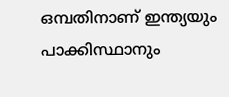ഒമ്പതിനാണ് ഇന്ത്യയും പാക്കിസ്ഥാനും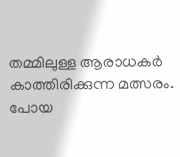തമ്മിലുള്ള ആരാധകര്‍ കാത്തിരിക്കുന്ന മത്സരം. പോയ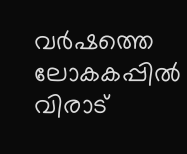വര്‍ഷത്തെ ലോകകപ്പില്‍ വിരാട്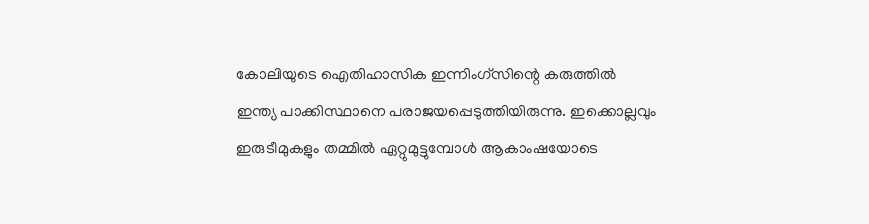കോലിയുടെ ഐതിഹാസിക ഇന്നിംഗ്‌സിന്റെ കരുത്തില്‍ ഇന്ത്യ പാക്കിസ്ഥാനെ പരാജയപ്പെടുത്തിയിരുന്നു. ഇക്കൊല്ലവും ഇരുടീമുകളും തമ്മില്‍ ഏറ്റുമുട്ടുമ്പോള്‍ ആകാംഷയോടെ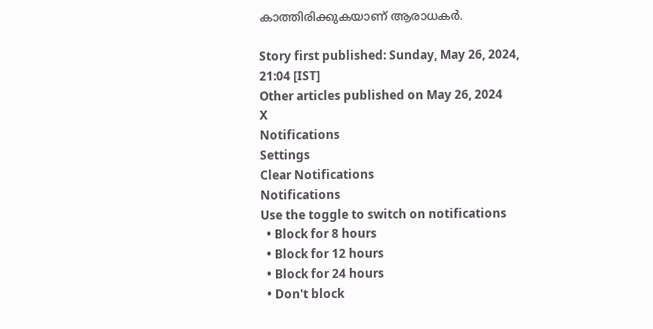കാത്തിരിക്കുകയാണ് ആരാധകര്‍.

Story first published: Sunday, May 26, 2024, 21:04 [IST]
Other articles published on May 26, 2024
X
Notifications
Settings
Clear Notifications
Notifications
Use the toggle to switch on notifications
  • Block for 8 hours
  • Block for 12 hours
  • Block for 24 hours
  • Don't block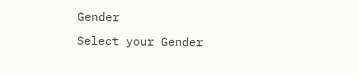Gender
Select your Gender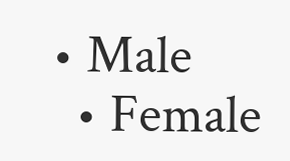• Male
  • Female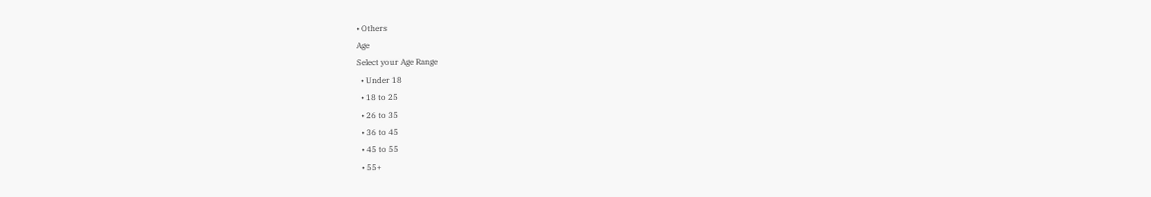• Others
Age
Select your Age Range
  • Under 18
  • 18 to 25
  • 26 to 35
  • 36 to 45
  • 45 to 55
  • 55+